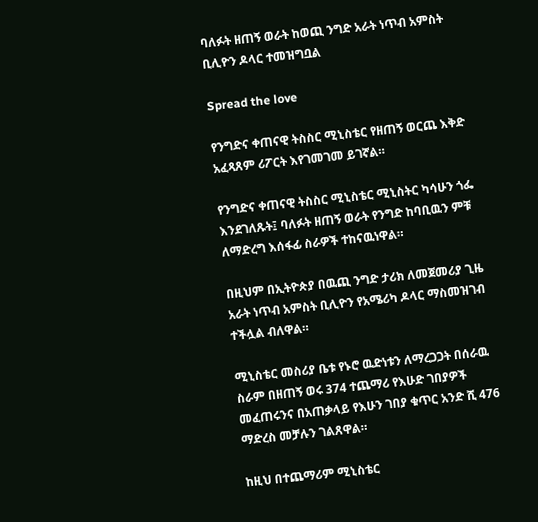ባለፉት ዘጠኝ ወራት ከወጪ ንግድ አራት ነጥብ አምስት ቢሊዮን ዶላር ተመዝግቧል

Spread the love

የንግድና ቀጠናዊ ትስስር ሚኒስቴር የዘጠኝ ወርጨ እቅድ አፈጻጸም ሪፖርት እየገመገመ ይገኛል።

የንግድና ቀጠናዊ ትስስር ሚኒስቴር ሚኒስትር ካሳሁን ጎፌ እንደገለጹት፤ ባለፉት ዘጠኝ ወራት የንግድ ከባቢዉን ምቹ ለማድረግ እሰፋፊ ስራዎች ተከናዉነዋል።

በዚህም በኢትዮጵያ በዉጪ ንግድ ታሪክ ለመጀመሪያ ጊዜ አራት ነጥብ አምስት ቢሊዮን የአሜሪካ ዶላር ማስመዝገብ ተችሏል ብለዋል።

ሚኒስቴር መስሪያ ቤቱ የኑሮ ዉድነቱን ለማረጋጋት በሰራዉ ስራም በዘጠኝ ወሩ 374 ተጨማሪ የእሁድ ገበያዎች መፈጠሩንና በአጠቃላይ የእሁን ገበያ ቁጥር አንድ ሺ 476 ማድረስ መቻሉን ገልጸዋል።

ከዚህ በተጨማሪም ሚኒስቴር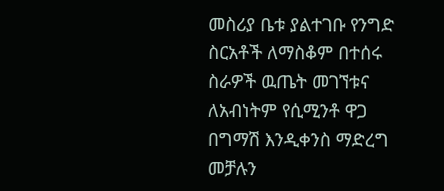መስሪያ ቤቱ ያልተገቡ የንግድ ስርአቶች ለማስቆም በተሰሩ ስራዎች ዉጤት መገኘቱና ለአብነትም የሲሚንቶ ዋጋ በግማሽ እንዲቀንስ ማድረግ መቻሉን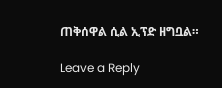ጠቅሰዋል ሲል ኢፕድ ዘግቧል።

Leave a Reply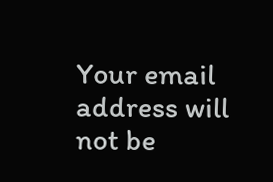Your email address will not be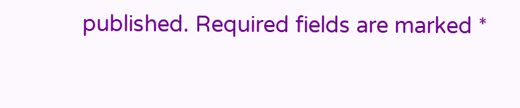published. Required fields are marked *